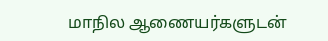மாநில ஆணையர்களுடன்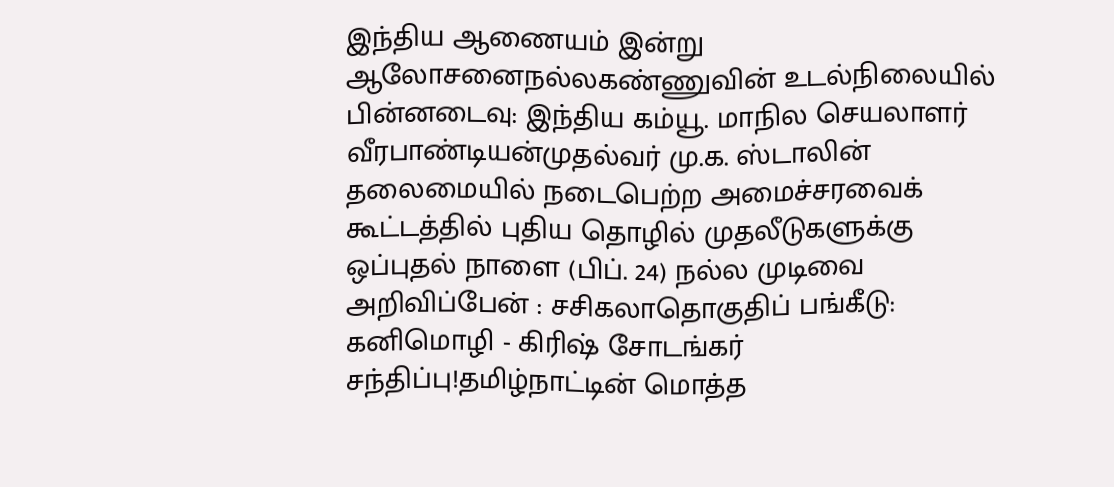இந்திய ஆணையம் இன்று ஆலோசனைநல்லகண்ணுவின் உடல்நிலையில் பின்னடைவு: இந்திய கம்யூ. மாநில செயலாளர் வீரபாண்டியன்முதல்வர் மு.க. ஸ்டாலின் தலைமையில் நடைபெற்ற அமைச்சரவைக் கூட்டத்தில் புதிய தொழில் முதலீடுகளுக்கு ஒப்புதல் நாளை (பிப். 24) நல்ல முடிவை அறிவிப்பேன் : சசிகலாதொகுதிப் பங்கீடு: கனிமொழி - கிரிஷ் சோடங்கர் சந்திப்பு!தமிழ்நாட்டின் மொத்த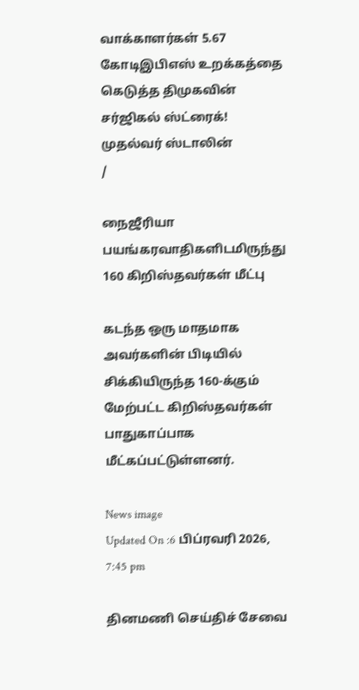வாக்காளர்கள் 5.67 கோடிஇபிஎஸ் உறக்கத்தை கெடுத்த திமுகவின் சர்ஜிகல் ஸ்ட்ரைக்! முதல்வர் ஸ்டாலின்
/

நைஜீரியா பயங்கரவாதிகளிடமிருந்து 160 கிறிஸ்தவர்கள் மீட்பு

கடந்த ஒரு மாதமாக அவர்களின் பிடியில் சிக்கியிருந்த 160-க்கும் மேற்பட்ட கிறிஸ்தவர்கள் பாதுகாப்பாக மீட்கப்பட்டுள்ளனர்.

News image
Updated On :6 பிப்ரவரி 2026, 7:45 pm

தினமணி செய்திச் சேவை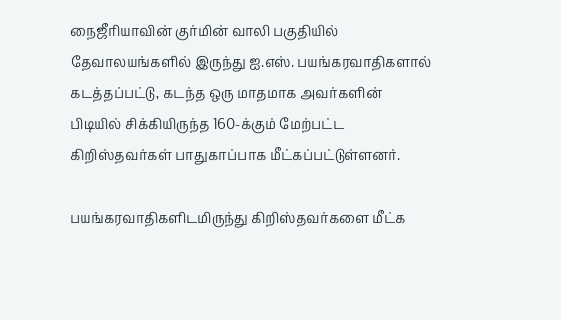நைஜீரியாவின் குர்மின் வாலி பகுதியில் தேவாலயங்களில் இருந்து ஐ.எஸ். பயங்கரவாதிகளால் கடத்தப்பட்டு, கடந்த ஒரு மாதமாக அவர்களின் பிடியில் சிக்கியிருந்த 160-க்கும் மேற்பட்ட கிறிஸ்தவர்கள் பாதுகாப்பாக மீட்கப்பட்டுள்ளனர்.

பயங்கரவாதிகளிடமிருந்து கிறிஸ்தவர்களை மீட்க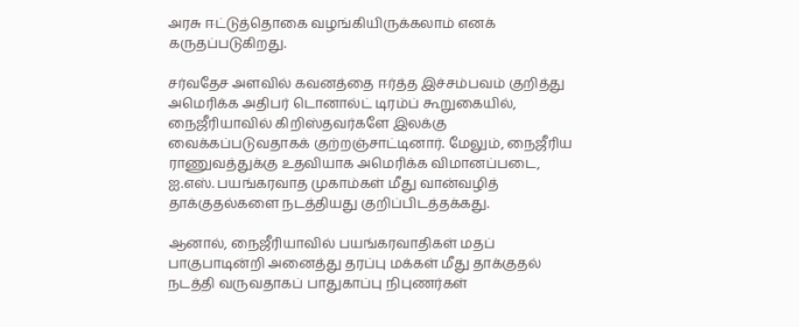அரசு ஈட்டுத்தொகை வழங்கியிருக்கலாம் எனக் கருதப்படுகிறது.

சர்வதேச அளவில் கவனத்தை ஈர்த்த இச்சம்பவம் குறித்து அமெரிக்க அதிபர் டொனால்ட் டிரம்ப் கூறுகையில், நைஜீரியாவில் கிறிஸ்தவர்களே இலக்கு வைக்கப்படுவதாகக் குற்றஞ்சாட்டினார். மேலும், நைஜீரிய ராணுவத்துக்கு உதவியாக அமெரிக்க விமானப்படை, ஐ.எஸ். பயங்கரவாத முகாம்கள் மீது வான்வழித் தாக்குதல்களை நடத்தியது குறிப்பிடத்தக்கது.

ஆனால், நைஜீரியாவில் பயங்கரவாதிகள் மதப் பாகுபாடின்றி அனைத்து தரப்பு மக்கள் மீது தாக்குதல் நடத்தி வருவதாகப் பாதுகாப்பு நிபுணர்கள்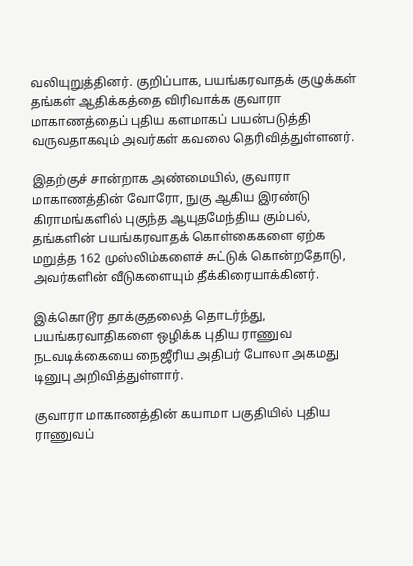வலியுறுத்தினர். குறிப்பாக, பயங்கரவாதக் குழுக்கள் தங்கள் ஆதிக்கத்தை விரிவாக்க குவாரா மாகாணத்தைப் புதிய களமாகப் பயன்படுத்தி வருவதாகவும் அவர்கள் கவலை தெரிவித்துள்ளனர்.

இதற்குச் சான்றாக அண்மையில், குவாரா மாகாணத்தின் வோரோ, நுகு ஆகிய இரண்டு கிராமங்களில் புகுந்த ஆயுதமேந்திய கும்பல், தங்களின் பயங்கரவாதக் கொள்கைகளை ஏற்க மறுத்த 162 முஸ்லிம்களைச் சுட்டுக் கொன்றதோடு, அவர்களின் வீடுகளையும் தீக்கிரையாக்கினர்.

இக்கொடூர தாக்குதலைத் தொடர்ந்து, பயங்கரவாதிகளை ஒழிக்க புதிய ராணுவ நடவடிக்கையை நைஜீரிய அதிபர் போலா அகமது டினுபு அறிவித்துள்ளார்.

குவாரா மாகாணத்தின் கயாமா பகுதியில் புதிய ராணுவப்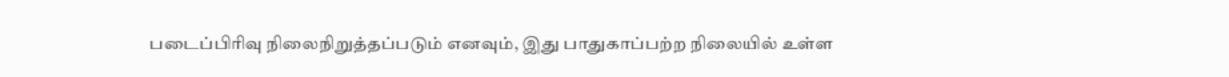படைப்பிரிவு நிலைநிறுத்தப்படும் எனவும், இது பாதுகாப்பற்ற நிலையில் உள்ள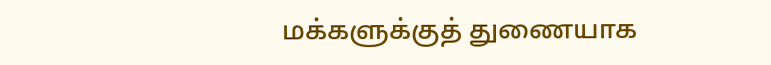மக்களுக்குத் துணையாக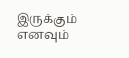இருக்கும் எனவும்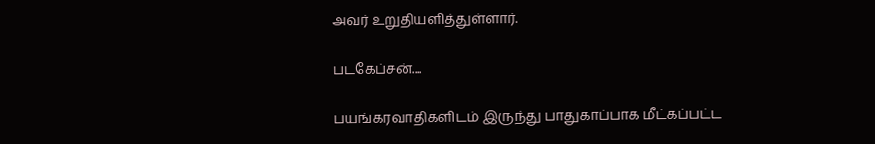அவர் உறுதியளித்துள்ளார்.

படகேப்சன்....

பயங்கரவாதிகளிடம் இருந்து பாதுகாப்பாக மீட்கப்பட்ட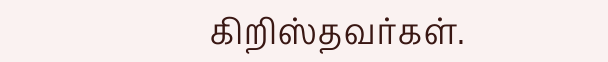கிறிஸ்தவர்கள்.